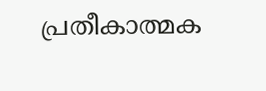പ്രതീകാത്മക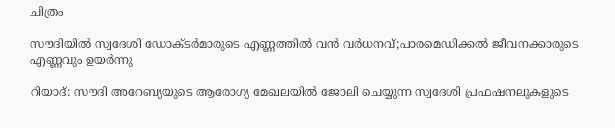ചിത്രം

സൗദിയിൽ സ്വദേശി ഡോക്ടർമാരുടെ എണ്ണത്തിൽ വൻ വർധനവ്;പാരമെഡിക്കൽ ജീവനക്കാരുടെ എണ്ണവും ഉയർന്നു

റിയാദ്: സൗദി അറേബ്യയുടെ ആരോഗ്യ മേഖലയിൽ ജോലി ചെയ്യുന്ന സ്വദേശി പ്രഫഷനലുകളുടെ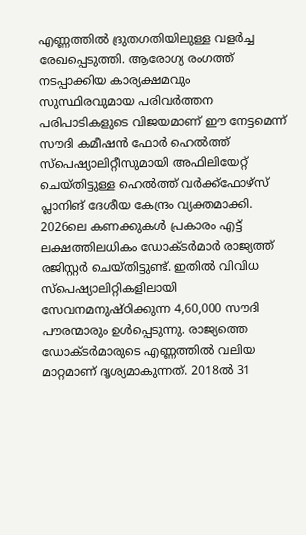എണ്ണത്തിൽ ദ്രുതഗതിയിലുള്ള വളർച്ച രേഖപ്പെടുത്തി. ആരോഗ്യ രംഗത്ത് നടപ്പാക്കിയ കാര്യക്ഷമവും സുസ്ഥിരവുമായ പരിവർത്തന പരിപാടികളുടെ വിജയമാണ് ഈ നേട്ടമെന്ന് സൗദി കമീഷൻ ഫോർ ഹെൽത്ത് സ്പെഷ്യാലിറ്റീസുമായി അഫിലിയേറ്റ് ചെയ്തിട്ടുള്ള ഹെൽത്ത് വർക്ക്ഫോഴ്‌സ് പ്ലാനിങ് ദേശീയ കേന്ദ്രം വ്യക്തമാക്കി. 2026ലെ കണക്കുകൾ പ്രകാരം എട്ട് ലക്ഷത്തിലധികം ഡോക്ടർമാർ രാജ്യത്ത് രജിസ്റ്റർ ചെയ്തിട്ടുണ്ട്. ഇതിൽ വിവിധ സ്പെഷ്യാലിറ്റികളിലായി സേവനമനുഷ്ഠിക്കുന്ന 4,60,000 സൗദി പൗരന്മാരും ഉൾപ്പെടുന്നു. രാജ്യത്തെ ഡോക്ടർമാരുടെ എണ്ണത്തിൽ വലിയ മാറ്റമാണ് ദൃശ്യമാകുന്നത്. 2018ൽ 31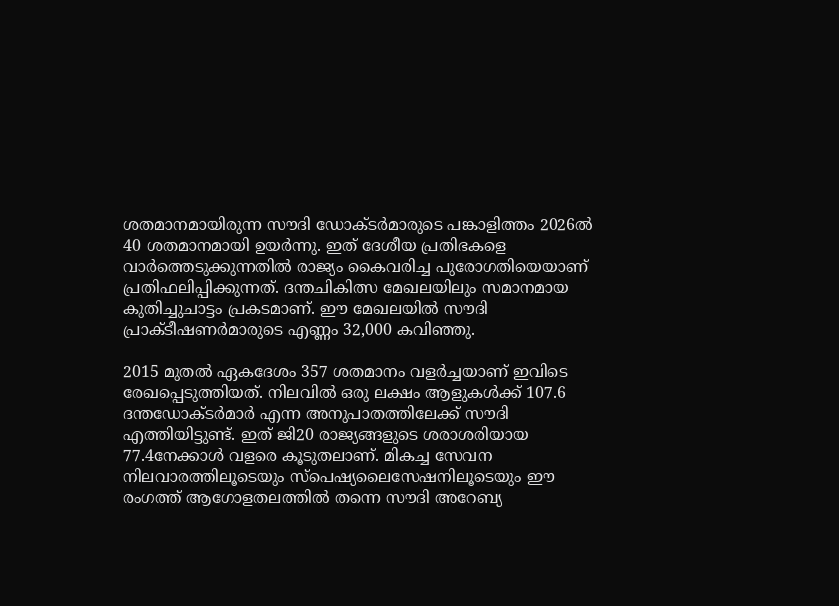ശതമാനമായിരുന്ന സൗദി ഡോക്ടർമാരുടെ പങ്കാളിത്തം 2026ൽ 40 ശതമാനമായി ഉയർന്നു. ഇത് ദേശീയ പ്രതിഭകളെ വാർത്തെടുക്കുന്നതിൽ രാജ്യം കൈവരിച്ച പുരോഗതിയെയാണ് പ്രതിഫലിപ്പിക്കുന്നത്. ദന്തചികിത്സ മേഖലയിലും സമാനമായ കുതിച്ചുചാട്ടം പ്രകടമാണ്. ഈ മേഖലയിൽ സൗദി പ്രാക്ടീഷണർമാരുടെ എണ്ണം 32,000 കവിഞ്ഞു.

2015 മുതൽ ഏകദേശം 357 ശതമാനം വളർച്ചയാണ് ഇവിടെ രേഖപ്പെടുത്തിയത്. നിലവിൽ ഒരു ലക്ഷം ആളുകൾക്ക് 107.6 ദന്തഡോക്ടർമാർ എന്ന അനുപാതത്തിലേക്ക് സൗദി എത്തിയിട്ടുണ്ട്. ഇത് ജി20 രാജ്യങ്ങളുടെ ശരാശരിയായ 77.4നേക്കാൾ വളരെ കൂടുതലാണ്. മികച്ച സേവന നിലവാരത്തിലൂടെയും സ്പെഷ്യലൈസേഷനിലൂടെയും ഈ രംഗത്ത് ആഗോളതലത്തിൽ തന്നെ സൗദി അറേബ്യ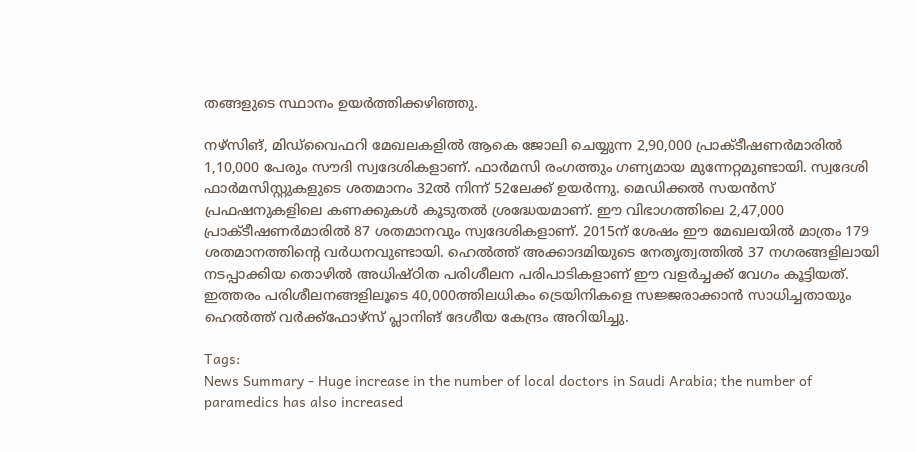തങ്ങളുടെ സ്ഥാനം ഉയർത്തിക്കഴിഞ്ഞു.

നഴ്‌സിങ്, മിഡ്‌വൈഫറി മേഖലകളിൽ ആകെ ജോലി ചെയ്യുന്ന 2,90,000 പ്രാക്ടീഷണർമാരിൽ 1,10,000 പേരും സൗദി സ്വദേശികളാണ്. ഫാർമസി രംഗത്തും ഗണ്യമായ മുന്നേറ്റമുണ്ടായി. സ്വദേശി ഫാർമസിസ്റ്റുകളുടെ ശതമാനം 32ൽ നിന്ന് 52ലേക്ക് ഉയർന്നു. മെഡിക്കൽ സയൻസ് പ്രഫഷനുകളിലെ കണക്കുകൾ കൂടുതൽ ശ്രദ്ധേയമാണ്. ഈ വിഭാഗത്തിലെ 2,47,000 പ്രാക്ടീഷണർമാരിൽ 87 ശതമാനവും സ്വദേശികളാണ്. 2015ന് ശേഷം ഈ മേഖലയിൽ മാത്രം 179 ശതമാനത്തിന്റെ വർധനവുണ്ടായി. ഹെൽത്ത് അക്കാദമിയുടെ നേതൃത്വത്തിൽ 37 നഗരങ്ങളിലായി നടപ്പാക്കിയ തൊഴിൽ അധിഷ്ഠിത പരിശീലന പരിപാടികളാണ് ഈ വളർച്ചക്ക് വേഗം കൂട്ടിയത്. ഇത്തരം പരിശീലനങ്ങളിലൂടെ 40,000ത്തിലധികം ട്രെയിനികളെ സജ്ജരാക്കാൻ സാധിച്ചതായും ഹെൽത്ത് വർക്ക്ഫോഴ്‌സ് പ്ലാനിങ് ദേശീയ കേന്ദ്രം അറിയിച്ചു.

Tags:
News Summary - Huge increase in the number of local doctors in Saudi Arabia; the number of paramedics has also increased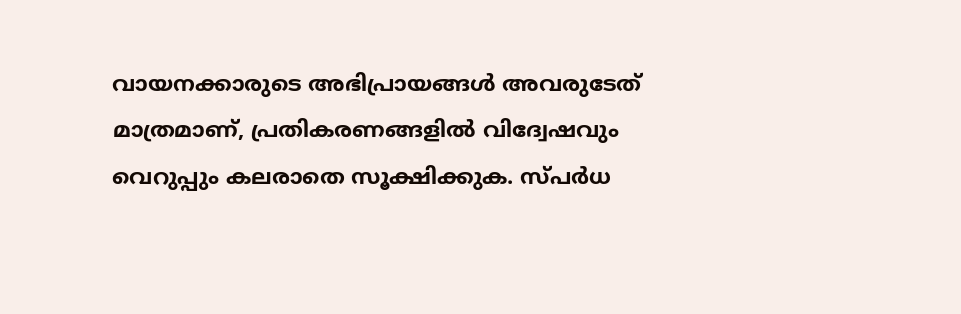വായനക്കാരുടെ അഭിപ്രായങ്ങള്‍ അവരുടേത് മാത്രമാണ്, പ്രതികരണങ്ങളിൽ വിദ്വേഷവും വെറുപ്പും കലരാതെ സൂക്ഷിക്കുക. സ്പർധ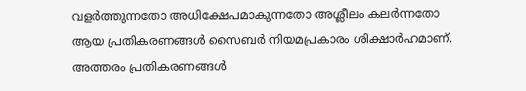വളർത്തുന്നതോ അധിക്ഷേപമാകുന്നതോ അശ്ലീലം കലർന്നതോ ആയ പ്രതികരണങ്ങൾ സൈബർ നിയമപ്രകാരം ശിക്ഷാർഹമാണ്. അത്തരം പ്രതികരണങ്ങൾ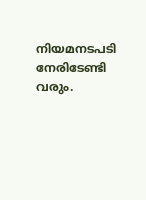നിയമനടപടി നേരിടേണ്ടി വരും.